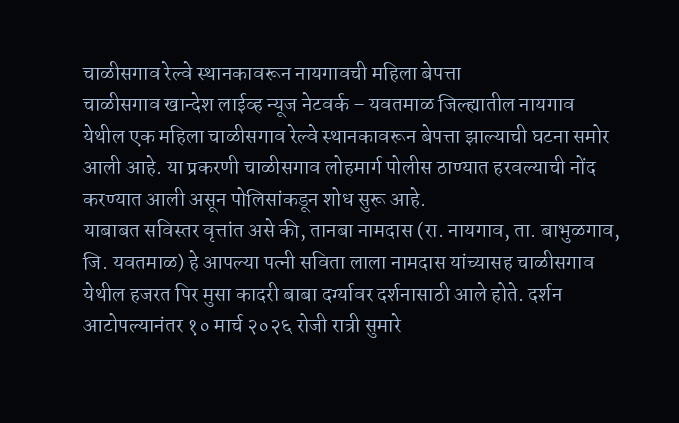चाळीसगाव रेल्वे स्थानकावरून नायगावची महिला बेपत्ता
चाळीसगाव खान्देश लाईव्ह न्यूज नेटवर्क – यवतमाळ जिल्ह्यातील नायगाव येथील एक महिला चाळीसगाव रेल्वे स्थानकावरून बेपत्ता झाल्याची घटना समोर आली आहे. या प्रकरणी चाळीसगाव लोहमार्ग पोलीस ठाण्यात हरवल्याची नोंद करण्यात आली असून पोलिसांकडून शोध सुरू आहे.
याबाबत सविस्तर वृत्तांत असे की, तानबा नामदास (रा. नायगाव, ता. बाभुळगाव, जि. यवतमाळ) हे आपल्या पत्नी सविता लाला नामदास यांच्यासह चाळीसगाव येथील हजरत पिर मुसा कादरी बाबा दर्ग्यावर दर्शनासाठी आले होते. दर्शन आटोपल्यानंतर १० मार्च २०२६ रोजी रात्री सुमारे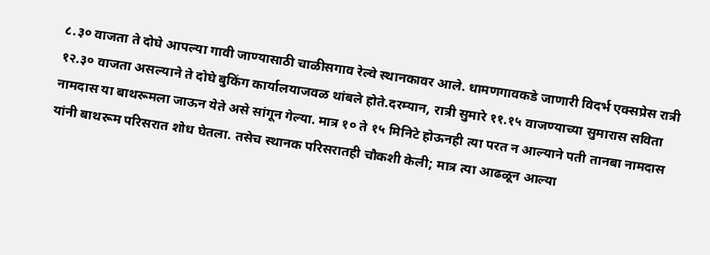८.३० वाजता ते दोघे आपल्या गावी जाण्यासाठी चाळीसगाव रेल्वे स्थानकावर आले. धामणगावकडे जाणारी विदर्भ एक्सप्रेस रात्री १२.३० वाजता असल्याने ते दोघे बुकिंग कार्यालयाजवळ थांबले होते.दरम्यान, रात्री सुमारे ११.१५ वाजण्याच्या सुमारास सविता नामदास या बाथरूमला जाऊन येते असे सांगून गेल्या. मात्र १० ते १५ मिनिटे होऊनही त्या परत न आल्याने पती तानबा नामदास यांनी बाथरूम परिसरात शोध घेतला. तसेच स्थानक परिसरातही चौकशी केली; मात्र त्या आढळून आल्या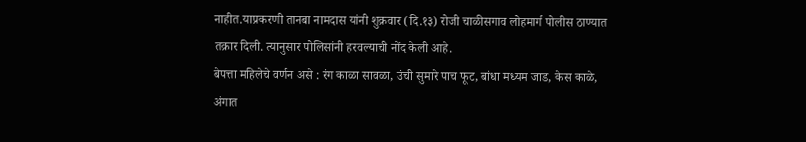नाहीत.याप्रकरणी तानबा नामदास यांनी शुक्रवार (दि.१३) रोजी चाळीसगाव लोहमार्ग पोलीस ठाण्यात तक्रार दिली. त्यानुसार पोलिसांनी हरवल्याची नोंद केली आहे.
बेपत्ता महिलेचे वर्णन असे : रंग काळा सावळा, उंची सुमारे पाच फूट, बांधा मध्यम जाड, केस काळे, अंगात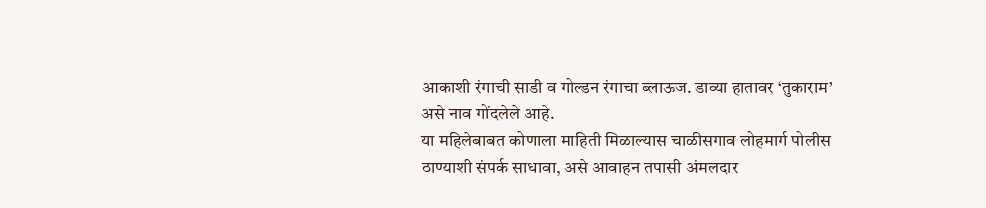आकाशी रंगाची साडी व गोल्डन रंगाचा ब्लाऊज. डाव्या हातावर ‘तुकाराम’ असे नाव गोंदलेले आहे.
या महिलेबाबत कोणाला माहिती मिळाल्यास चाळीसगाव लोहमार्ग पोलीस ठाण्याशी संपर्क साधावा, असे आवाहन तपासी अंमलदार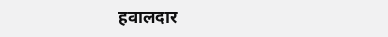हवालदार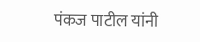पंकज पाटील यांनी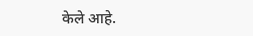केले आहे.